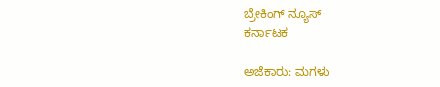ಬ್ರೇಕಿಂಗ್ ನ್ಯೂಸ್
ಕರ್ನಾಟಕ

ಅಜೆಕಾರು: ಮಗಳು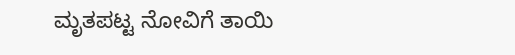ಮೃತಪಟ್ಟ ನೋವಿಗೆ ತಾಯಿ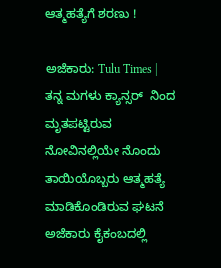ಆತ್ಮಹತ್ಯೆಗೆ ಶರಣು !

ಅಜೆಕಾರು: Tulu Times | ತನ್ನ ಮಗಳು ಕ್ಯಾನ್ಸರ್  ನಿಂದ ಮೃತಪಟ್ಟಿರುವ ನೋವಿನಲ್ಲಿಯೇ ನೊಂದು ತಾಯಿಯೊಬ್ಬರು ಆತ್ಮಹತ್ಯೆ ಮಾಡಿಕೊಂಡಿರುವ ಘಟನೆ ಅಜೆಕಾರು ಕೈಕಂಬದಲ್ಲಿ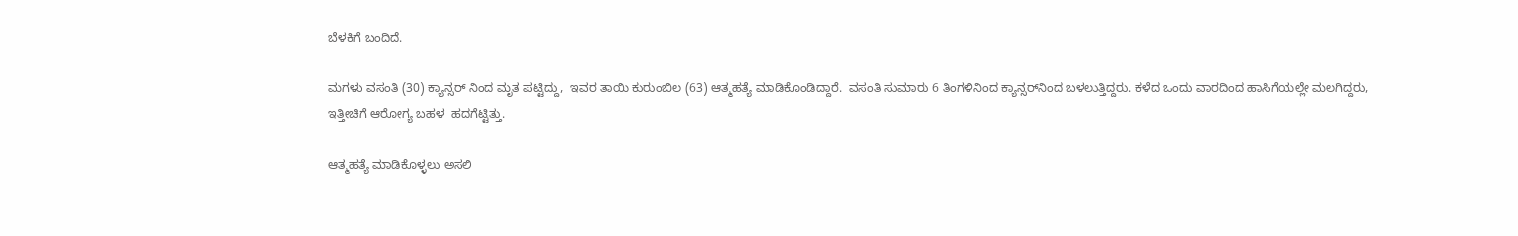ಬೆಳಕಿಗೆ ಬಂದಿದೆ.

ಮಗಳು ವಸಂತಿ (30) ಕ್ಯಾನ್ಸರ್ ನಿಂದ ಮೃತ ಪಟ್ಟಿದ್ದು,  ಇವರ ತಾಯಿ ಕುರುಂಬಿಲ (63) ಆತ್ಮಹತ್ಯೆ ಮಾಡಿಕೊಂಡಿದ್ದಾರೆ.  ವಸಂತಿ ಸುಮಾರು 6 ತಿಂಗಳಿನಿಂದ ಕ್ಯಾನ್ಸರ್‌ನಿಂದ ಬಳಲುತ್ತಿದ್ದರು. ಕಳೆದ ಒಂದು ವಾರದಿಂದ ಹಾಸಿಗೆಯಲ್ಲೇ ಮಲಗಿದ್ದರು, ಇತ್ತೀಚಿಗೆ ಆರೋಗ್ಯ ಬಹಳ  ಹದಗೆಟ್ಟಿತ್ತು.

ಆತ್ಮಹತ್ಯೆ ಮಾಡಿಕೊಳ್ಳಲು ಅಸಲಿ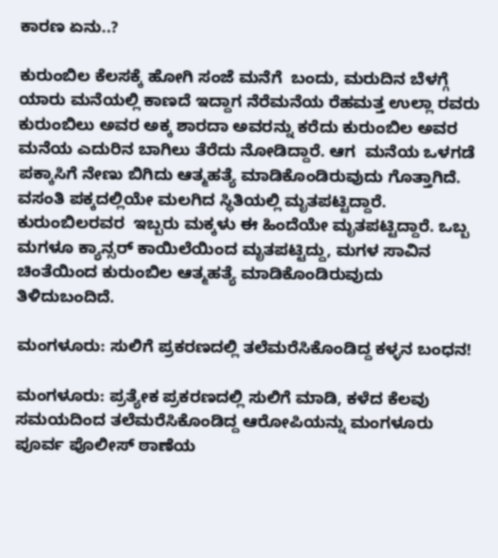ಕಾರಣ ಏನು..?

ಕುರುಂಬಿಲ ಕೆಲಸಕ್ಕೆ ಹೋಗಿ ಸಂಜೆ ಮನೆಗೆ  ಬಂದು, ಮರುದಿನ ಬೆಳಗ್ಗೆ ಯಾರು ಮನೆಯಲ್ಲಿ ಕಾಣದೆ ಇದ್ದಾಗ ನೆರೆಮನೆಯ ರೆಹಮತ್ತ ಉಲ್ಲಾ ರವರು ಕುರುಂಬಿಲು ಅವರ ಅಕ್ಕ ಶಾರದಾ ಅವರನ್ನು ಕರೆದು ಕುರುಂಬಿಲ ಅವರ ಮನೆಯ ಎದುರಿನ ಬಾಗಿಲು ತೆರೆದು ನೋಡಿದ್ದಾರೆ. ಆಗ  ಮನೆಯ ಒಳಗಡೆ ಪಕ್ಕಾಸಿಗೆ ನೇಣು ಬಿಗಿದು ಆತ್ಮಹತ್ಯೆ ಮಾಡಿಕೊಂಡಿರುವುದು ಗೊತ್ತಾಗಿದೆ. ವಸಂತಿ ಪಕ್ಕದಲ್ಲಿಯೇ ಮಲಗಿದ ಸ್ಥಿತಿಯಲ್ಲಿ ಮೃತಪಟ್ಟಿದ್ದಾರೆ.
ಕುರುಂಬಿಲರವರ  ಇಬ್ಬರು ಮಕ್ಕಳು ಈ ಹಿಂದೆಯೇ ಮೃತಪಟ್ಟಿದ್ದಾರೆ. ಒಬ್ಬ ಮಗಳೂ ಕ್ಯಾನ್ಸರ್ ಕಾಯಿಲೆಯಿಂದ ಮೃತಪಟ್ಟಿದ್ದು, ಮಗಳ ಸಾವಿನ ಚಿಂತೆಯಿಂದ ಕುರುಂಬಿಲ ಆತ್ಮಹತ್ಯೆ ಮಾಡಿಕೊಂಡಿರುವುದು ತಿಳಿದುಬಂದಿದೆ.

ಮಂಗಳೂರು: ಸುಲಿಗೆ ಪ್ರಕರಣದಲ್ಲಿ ತಲೆಮರೆಸಿಕೊಂಡಿದ್ದ ಕಳ್ಳನ ಬಂಧನ!

ಮಂಗಳೂರು: ಪ್ರತ್ಯೇಕ ಪ್ರಕರಣದಲ್ಲಿ ಸುಲಿಗೆ ಮಾಡಿ, ಕಳೆದ ಕೆಲವು ಸಮಯದಿಂದ ತಲೆಮರೆಸಿಕೊಂಡಿದ್ದ ಆರೋಪಿಯನ್ನು ಮಂಗಳೂರು ಪೂರ್ವ ಪೊಲೀಸ್ ಠಾಣೆಯ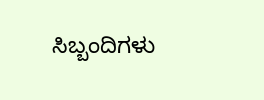ಸಿಬ್ಬಂದಿಗಳು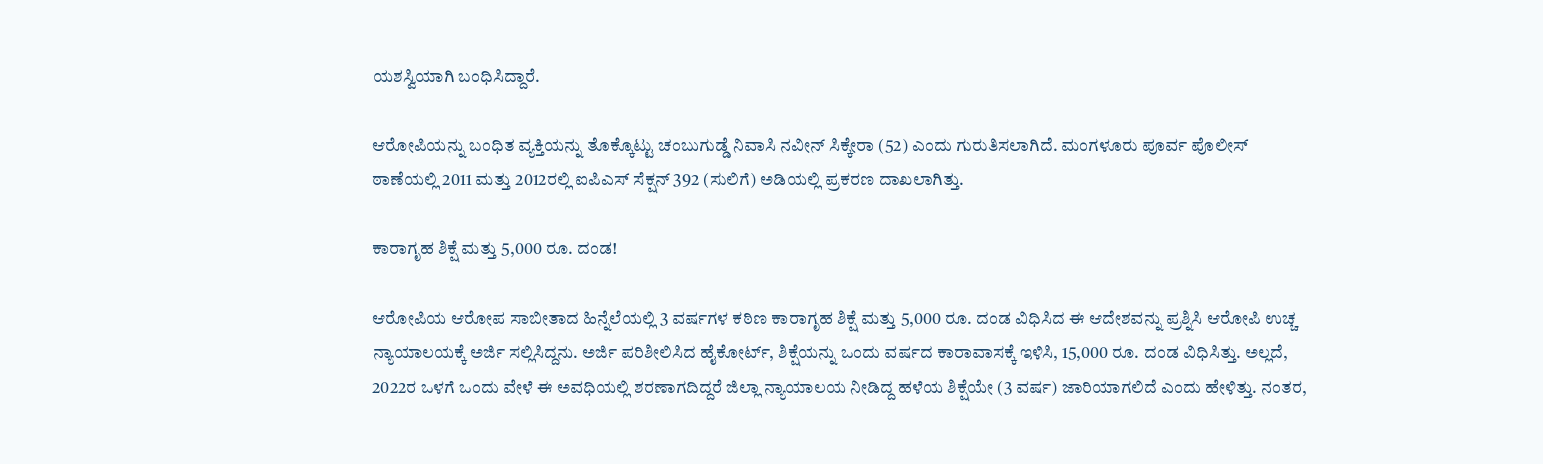ಯಶಸ್ವಿಯಾಗಿ ಬಂಧಿಸಿದ್ದಾರೆ.

ಆರೋಪಿಯನ್ನು ಬಂಧಿತ ವ್ಯಕ್ತಿಯನ್ನು ತೊಕ್ಕೊಟ್ಟು ಚಂಬುಗುಡ್ಡೆ ನಿವಾಸಿ ನವೀನ್ ಸಿಕ್ಕೇರಾ (52) ಎಂದು ಗುರುತಿಸಲಾಗಿದೆ. ಮಂಗಳೂರು ಪೂರ್ವ ಪೊಲೀಸ್ ಠಾಣೆಯಲ್ಲಿ 2011 ಮತ್ತು 2012ರಲ್ಲಿ ಐಪಿಎಸ್ ಸೆಕ್ಷನ್ 392 (ಸುಲಿಗೆ) ಅಡಿಯಲ್ಲಿ ಪ್ರಕರಣ ದಾಖಲಾಗಿತ್ತು.

ಕಾರಾಗೃಹ ಶಿಕ್ಷೆ ಮತ್ತು 5,000 ರೂ. ದಂಡ!

ಆರೋಪಿಯ ಆರೋಪ ಸಾಬೀತಾದ ಹಿನ್ನೆಲೆಯಲ್ಲಿ 3 ವರ್ಷಗಳ ಕಠಿಣ ಕಾರಾಗೃಹ ಶಿಕ್ಷೆ ಮತ್ತು 5,000 ರೂ. ದಂಡ ವಿಧಿಸಿದ ಈ ಆದೇಶವನ್ನು ಪ್ರಶ್ನಿಸಿ ಆರೋಪಿ ಉಚ್ಚ ನ್ಯಾಯಾಲಯಕ್ಕೆ ಅರ್ಜಿ ಸಲ್ಲಿಸಿದ್ದನು. ಅರ್ಜಿ ಪರಿಶೀಲಿಸಿದ ಹೈಕೋರ್ಟ್, ಶಿಕ್ಷೆಯನ್ನು ಒಂದು ವರ್ಷದ ಕಾರಾವಾಸಕ್ಕೆ ಇಳಿಸಿ, 15,000 ರೂ. ದಂಡ ವಿಧಿಸಿತ್ತು. ಅಲ್ಲದೆ, 2022ರ ಒಳಗೆ ಒಂದು ವೇಳೆ ಈ ಅವಧಿಯಲ್ಲಿ ಶರಣಾಗದಿದ್ದರೆ ಜಿಲ್ಲಾ ನ್ಯಾಯಾಲಯ ನೀಡಿದ್ದ ಹಳೆಯ ಶಿಕ್ಷೆಯೇ (3 ವರ್ಷ) ಜಾರಿಯಾಗಲಿದೆ ಎಂದು ಹೇಳಿತ್ತು. ನಂತರ,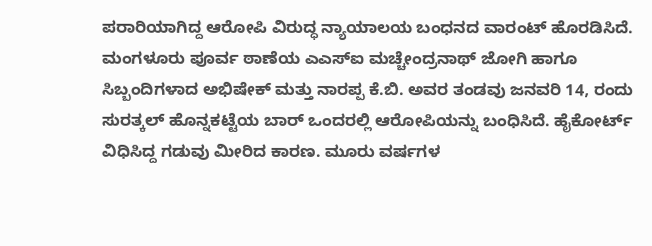ಪರಾರಿಯಾಗಿದ್ದ ಆರೋಪಿ ವಿರುದ್ಧ ನ್ಯಾಯಾಲಯ ಬಂಧನದ ವಾರಂಟ್ ಹೊರಡಿಸಿದೆ. ಮಂಗಳೂರು ಪೂರ್ವ ಠಾಣೆಯ ಎಎಸ್‌ಐ ಮಚ್ಚೇಂದ್ರನಾಥ್ ಜೋಗಿ ಹಾಗೂ ಸಿಬ್ಬಂದಿಗಳಾದ ಅಭಿಷೇಕ್ ಮತ್ತು ನಾರಪ್ಪ ಕೆ.ಬಿ. ಅವರ ತಂಡವು ಜನವರಿ 14, ರಂದು ಸುರತ್ಕಲ್‌ ಹೊನ್ನಕಟ್ಟೆಯ ಬಾರ್ ಒಂದರಲ್ಲಿ ಆರೋಪಿಯನ್ನು ಬಂಧಿಸಿದೆ. ಹೈಕೋರ್ಟ್ ವಿಧಿಸಿದ್ದ ಗಡುವು ಮೀರಿದ ಕಾರಣ. ಮೂರು ವರ್ಷಗಳ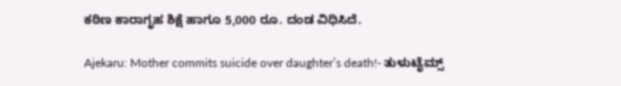ಕಠಿಣ ಕಾರಾಗೃಹ ಶಿಕ್ಷೆ ಹಾಗೂ 5,000 ರೂ. ದಂಡ ವಿಧಿಸಿದೆ.

Ajekaru: Mother commits suicide over daughter’s death!- ತುಳುಟೈಮ್ಸ್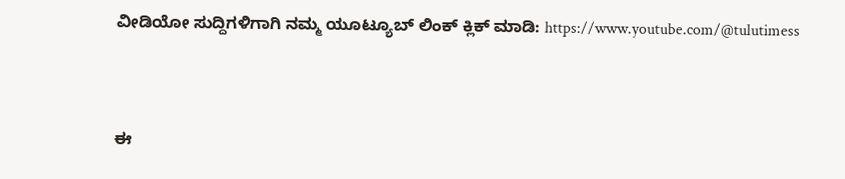ವೀಡಿಯೋ ಸುದ್ದಿಗಳಿಗಾಗಿ ನಮ್ಮ ಯೂಟ್ಯೂಬ್ ಲಿಂಕ್ ಕ್ಲಿಕ್ ಮಾಡಿ: https://www.youtube.com/@tulutimess



ಈ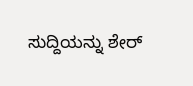ಸುದ್ದಿಯನ್ನು ಶೇರ್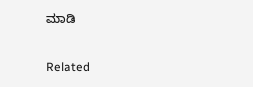ಮಾಡಿ

Related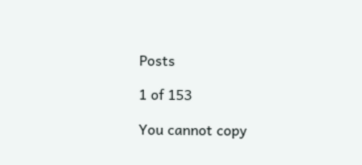Posts

1 of 153

You cannot copy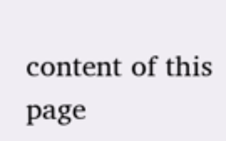content of this page